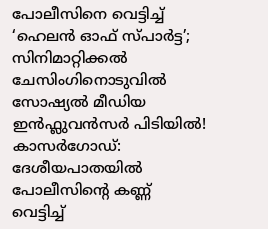പോലീസിനെ വെട്ടിച്ച് ‘ഹെലൻ ഓഫ് സ്പാർട്ട’; സിനിമാറ്റിക്കൽ ചേസിംഗിനൊടുവിൽ സോഷ്യൽ മീഡിയ ഇൻഫ്ലുവൻസർ പിടിയിൽ!
കാസർഗോഡ്: ദേശീയപാതയിൽ പോലീസിന്റെ കണ്ണ് വെട്ടിച്ച്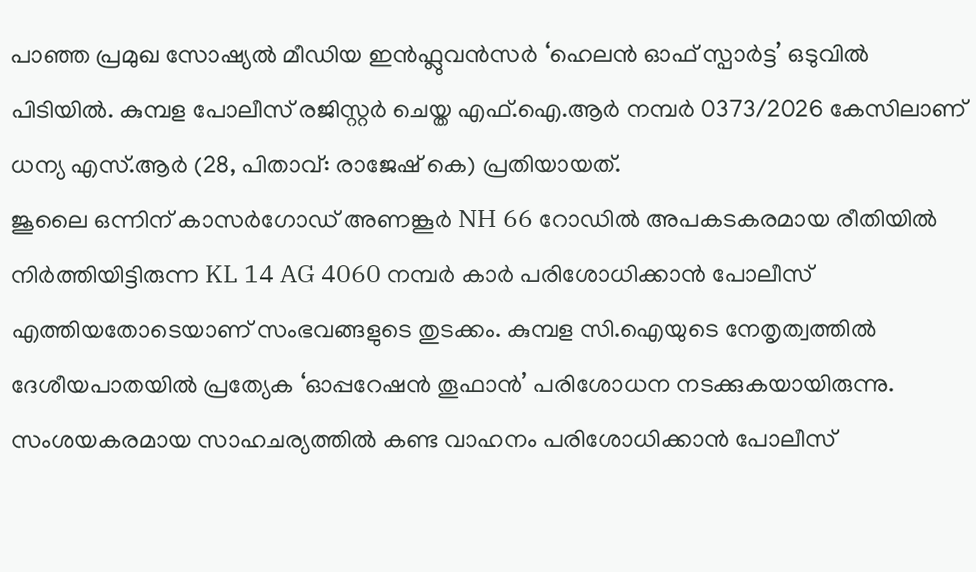പാഞ്ഞ പ്രമുഖ സോഷ്യൽ മീഡിയ ഇൻഫ്ലുവൻസർ ‘ഹെലൻ ഓഫ് സ്പാർട്ട’ ഒടുവിൽ പിടിയിൽ. കുമ്പള പോലീസ് രജിസ്റ്റർ ചെയ്ത എഫ്.ഐ.ആർ നമ്പർ 0373/2026 കേസിലാണ് ധന്യ എസ്.ആർ (28, പിതാവ്: രാജേഷ് കെ) പ്രതിയായത്.
ജൂലൈ ഒന്നിന് കാസർഗോഡ് അണങ്കൂർ NH 66 റോഡിൽ അപകടകരമായ രീതിയിൽ നിർത്തിയിട്ടിരുന്ന KL 14 AG 4060 നമ്പർ കാർ പരിശോധിക്കാൻ പോലീസ് എത്തിയതോടെയാണ് സംഭവങ്ങളുടെ തുടക്കം. കുമ്പള സി.ഐയുടെ നേതൃത്വത്തിൽ ദേശീയപാതയിൽ പ്രത്യേക ‘ഓപ്പറേഷൻ തൂഫാൻ’ പരിശോധന നടക്കുകയായിരുന്നു. സംശയകരമായ സാഹചര്യത്തിൽ കണ്ട വാഹനം പരിശോധിക്കാൻ പോലീസ്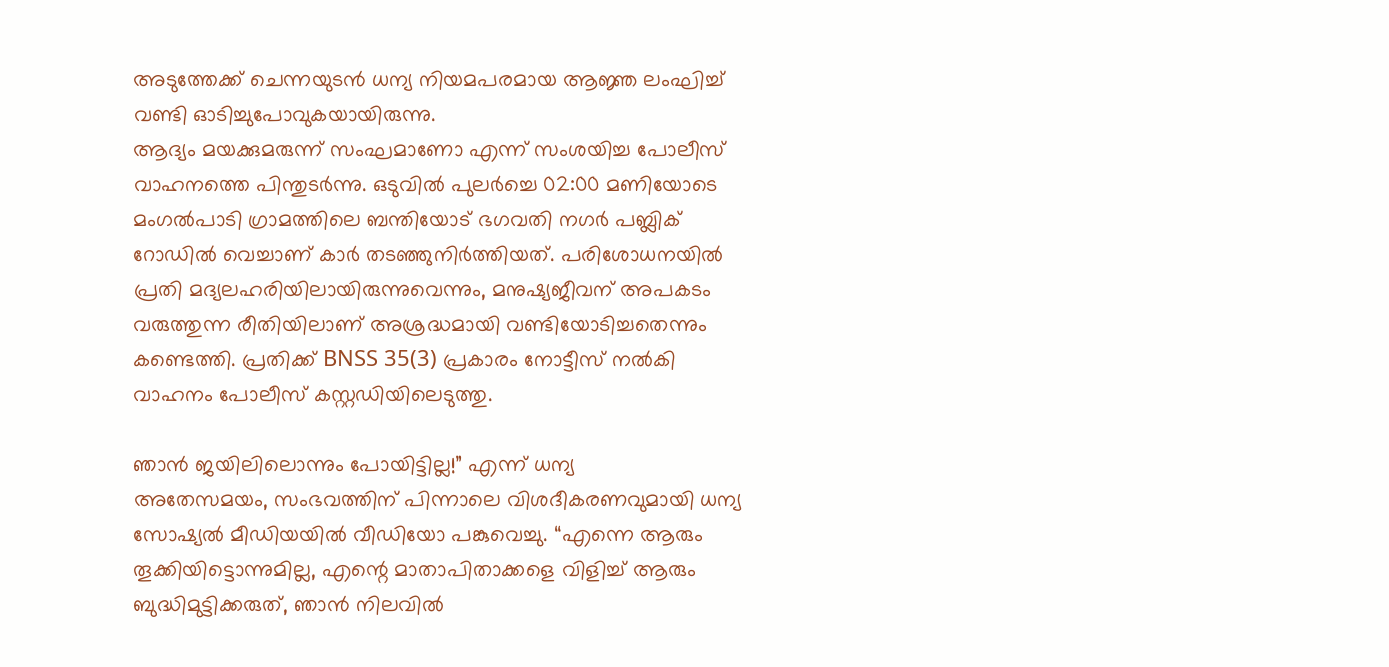അടുത്തേക്ക് ചെന്നയുടൻ ധന്യ നിയമപരമായ ആജ്ഞ ലംഘിച്ച് വണ്ടി ഓടിച്ചുപോവുകയായിരുന്നു.
ആദ്യം മയക്കുമരുന്ന് സംഘമാണോ എന്ന് സംശയിച്ച പോലീസ് വാഹനത്തെ പിന്തുടർന്നു. ഒടുവിൽ പുലർച്ചെ 02:00 മണിയോടെ മംഗൽപാടി ഗ്രാമത്തിലെ ബന്തിയോട് ഭഗവതി നഗർ പബ്ലിക് റോഡിൽ വെച്ചാണ് കാർ തടഞ്ഞുനിർത്തിയത്. പരിശോധനയിൽ പ്രതി മദ്യലഹരിയിലായിരുന്നുവെന്നും, മനുഷ്യജീവന് അപകടം വരുത്തുന്ന രീതിയിലാണ് അശ്രദ്ധമായി വണ്ടിയോടിച്ചതെന്നും കണ്ടെത്തി. പ്രതിക്ക് BNSS 35(3) പ്രകാരം നോട്ടീസ് നൽകി വാഹനം പോലീസ് കസ്റ്റഡിയിലെടുത്തു.

ഞാൻ ജയിലിലൊന്നും പോയിട്ടില്ല!” എന്ന് ധന്യ
അതേസമയം, സംഭവത്തിന് പിന്നാലെ വിശദീകരണവുമായി ധന്യ സോഷ്യൽ മീഡിയയിൽ വീഡിയോ പങ്കുവെച്ചു. “എന്നെ ആരും തൂക്കിയിട്ടൊന്നുമില്ല, എന്റെ മാതാപിതാക്കളെ വിളിച്ച് ആരും ബുദ്ധിമുട്ടിക്കരുത്, ഞാൻ നിലവിൽ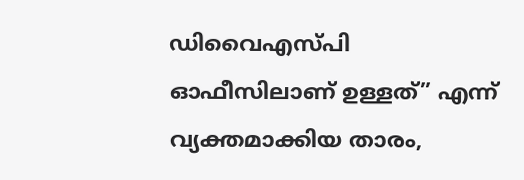ഡിവൈഎസ്പി ഓഫീസിലാണ് ഉള്ളത്” എന്ന് വ്യക്തമാക്കിയ താരം,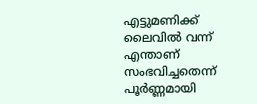എട്ടുമണിക്ക് ലൈവിൽ വന്ന് എന്താണ് സംഭവിച്ചതെന്ന് പൂർണ്ണമായി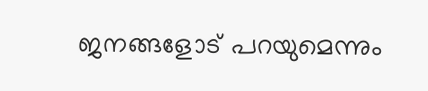ജനങ്ങളോട് പറയുമെന്നും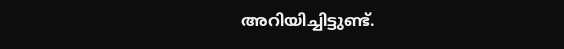അറിയിച്ചിട്ടുണ്ട്.